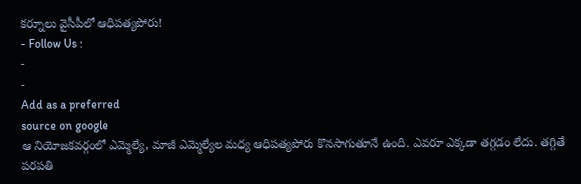కర్నూలు వైసీపీలో ఆధిపత్యపోరు!
- Follow Us :
-
-
Add as a preferred
source on google
ఆ నియోజకవర్గంలో ఎమ్మెల్యే, మాజీ ఎమ్మెల్యేల మధ్య ఆధిపత్యపోరు కొనసాగుతూనే ఉంది. ఎవరూ ఎక్కడా తగ్గడం లేదు. తగ్గితే పరపతి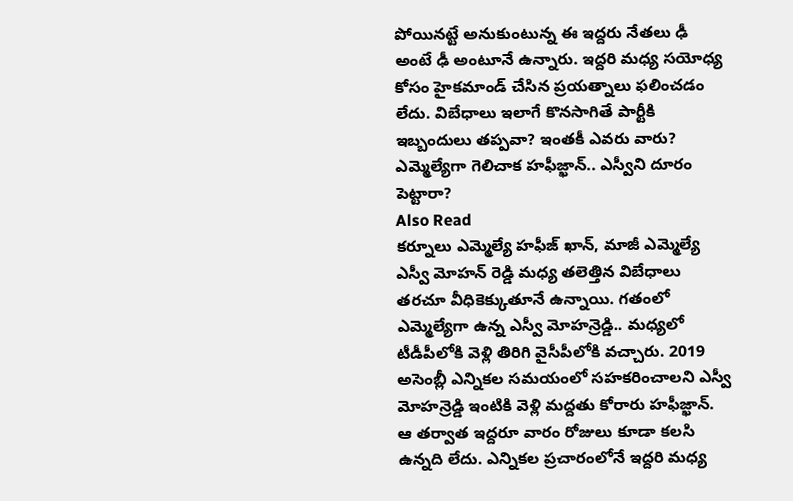పోయినట్టే అనుకుంటున్న ఈ ఇద్దరు నేతలు ఢీ అంటే ఢీ అంటూనే ఉన్నారు. ఇద్దరి మధ్య సయోధ్య కోసం హైకమాండ్ చేసిన ప్రయత్నాలు ఫలించడం లేదు. విబేధాలు ఇలాగే కొనసాగితే పార్టీకి ఇబ్బందులు తప్పవా? ఇంతకీ ఎవరు వారు?
ఎమ్మెల్యేగా గెలిచాక హఫీజ్ఖాన్.. ఎస్వీని దూరం పెట్టారా?
Also Read
కర్నూలు ఎమ్మెల్యే హఫీజ్ ఖాన్, మాజీ ఎమ్మెల్యే ఎస్వీ మోహన్ రెడ్డి మధ్య తలెత్తిన విబేధాలు తరచూ వీధికెక్కుతూనే ఉన్నాయి. గతంలో ఎమ్మెల్యేగా ఉన్న ఎస్వీ మోహన్రెడ్డి.. మధ్యలో టీడీపీలోకి వెళ్లి తిరిగి వైసీపీలోకి వచ్చారు. 2019 అసెంబ్లీ ఎన్నికల సమయంలో సహకరించాలని ఎస్వీ మోహన్రెడ్డి ఇంటికి వెళ్లి మద్దతు కోరారు హఫీజ్ఖాన్. ఆ తర్వాత ఇద్దరూ వారం రోజులు కూడా కలసి ఉన్నది లేదు. ఎన్నికల ప్రచారంలోనే ఇద్దరి మధ్య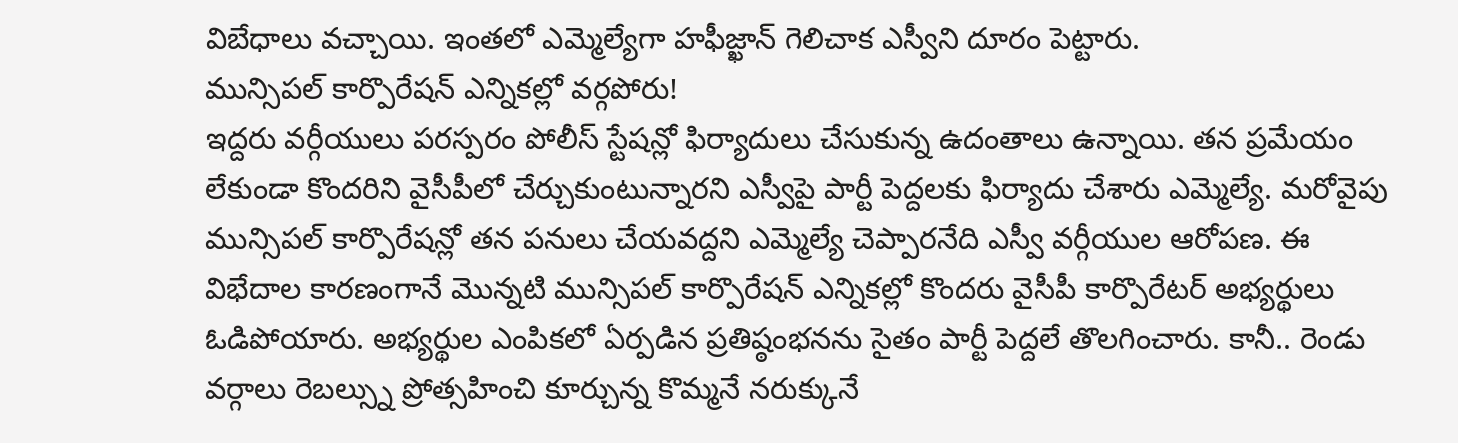విబేధాలు వచ్చాయి. ఇంతలో ఎమ్మెల్యేగా హఫీజ్ఖాన్ గెలిచాక ఎస్వీని దూరం పెట్టారు.
మున్సిపల్ కార్పొరేషన్ ఎన్నికల్లో వర్గపోరు!
ఇద్దరు వర్గీయులు పరస్పరం పోలీస్ స్టేషన్లో ఫిర్యాదులు చేసుకున్న ఉదంతాలు ఉన్నాయి. తన ప్రమేయం లేకుండా కొందరిని వైసీపీలో చేర్చుకుంటున్నారని ఎస్వీపై పార్టీ పెద్దలకు ఫిర్యాదు చేశారు ఎమ్మెల్యే. మరోవైపు మున్సిపల్ కార్పొరేషన్లో తన పనులు చేయవద్దని ఎమ్మెల్యే చెప్పారనేది ఎస్వీ వర్గీయుల ఆరోపణ. ఈ విభేదాల కారణంగానే మొన్నటి మున్సిపల్ కార్పొరేషన్ ఎన్నికల్లో కొందరు వైసీపీ కార్పొరేటర్ అభ్యర్థులు ఓడిపోయారు. అభ్యర్థుల ఎంపికలో ఏర్పడిన ప్రతిష్ఠంభనను సైతం పార్టీ పెద్దలే తొలగించారు. కానీ.. రెండు వర్గాలు రెబల్స్ను ప్రోత్సహించి కూర్చున్న కొమ్మనే నరుక్కునే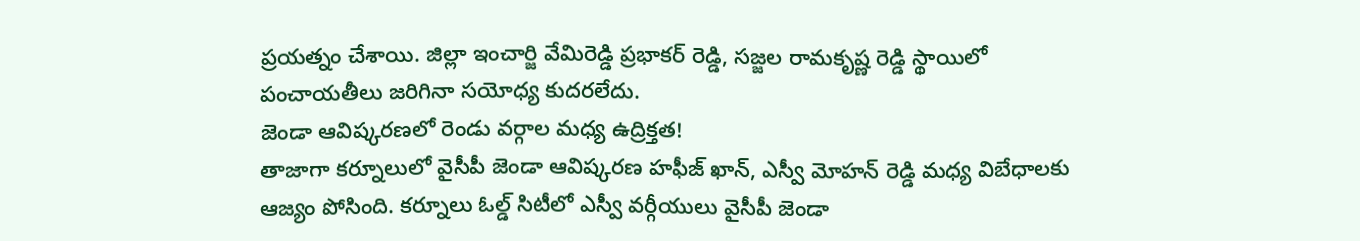ప్రయత్నం చేశాయి. జిల్లా ఇంచార్జి వేమిరెడ్డి ప్రభాకర్ రెడ్డి, సజ్జల రామకృష్ణ రెడ్డి స్థాయిలో పంచాయతీలు జరిగినా సయోధ్య కుదరలేదు.
జెండా ఆవిష్కరణలో రెండు వర్గాల మధ్య ఉద్రిక్తత!
తాజాగా కర్నూలులో వైసీపీ జెండా ఆవిష్కరణ హఫీజ్ ఖాన్, ఎస్వీ మోహన్ రెడ్డి మధ్య విబేధాలకు ఆజ్యం పోసింది. కర్నూలు ఓల్డ్ సిటీలో ఎస్వీ వర్గీయులు వైసీపీ జెండా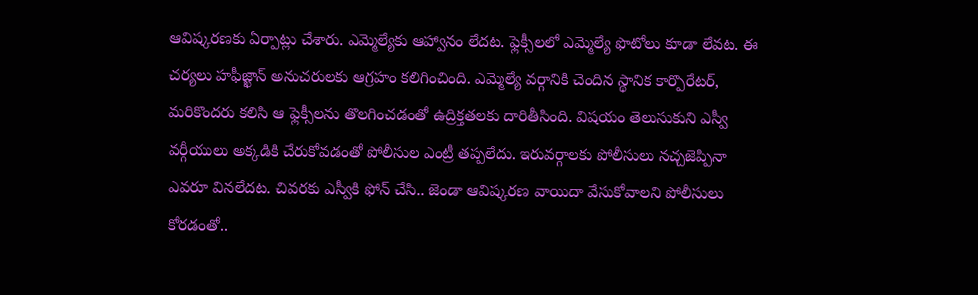ఆవిష్కరణకు ఏర్పాట్లు చేశారు. ఎమ్మెల్యేకు ఆహ్వానం లేదట. ఫ్లెక్సీలలో ఎమ్మెల్యే ఫొటోలు కూడా లేవట. ఈ చర్యలు హఫీజ్ఖాన్ అనుచరులకు ఆగ్రహం కలిగించింది. ఎమ్మెల్యే వర్గానికి చెందిన స్థానిక కార్పొరేటర్, మరికొందరు కలిసి ఆ ఫ్లెక్సీలను తొలగించడంతో ఉద్రిక్తతలకు దారితీసింది. విషయం తెలుసుకుని ఎస్వీ వర్గీయులు అక్కడికి చేరుకోవడంతో పోలీసుల ఎంట్రీ తప్పలేదు. ఇరువర్గాలకు పోలీసులు నచ్చజెప్పినా ఎవరూ వినలేదట. చివరకు ఎస్వీకి ఫోన్ చేసి.. జెండా ఆవిష్కరణ వాయిదా వేసుకోవాలని పోలీసులు కోరడంతో..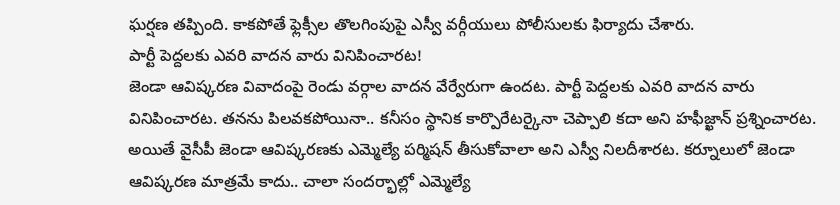ఘర్షణ తప్పింది. కాకపోతే ఫ్లెక్సీల తొలగింపుపై ఎస్వీ వర్గీయులు పోలీసులకు ఫిర్యాదు చేశారు.
పార్టీ పెద్దలకు ఎవరి వాదన వారు వినిపించారట!
జెండా ఆవిష్కరణ వివాదంపై రెండు వర్గాల వాదన వేర్వేరుగా ఉందట. పార్టీ పెద్దలకు ఎవరి వాదన వారు వినిపించారట. తనను పిలవకపోయినా.. కనీసం స్థానిక కార్పొరేటర్కైనా చెప్పాలి కదా అని హఫీజ్ఖాన్ ప్రశ్నించారట. అయితే వైసీపీ జెండా ఆవిష్కరణకు ఎమ్మెల్యే పర్మిషన్ తీసుకోవాలా అని ఎస్వీ నిలదీశారట. కర్నూలులో జెండా ఆవిష్కరణ మాత్రమే కాదు.. చాలా సందర్భాల్లో ఎమ్మెల్యే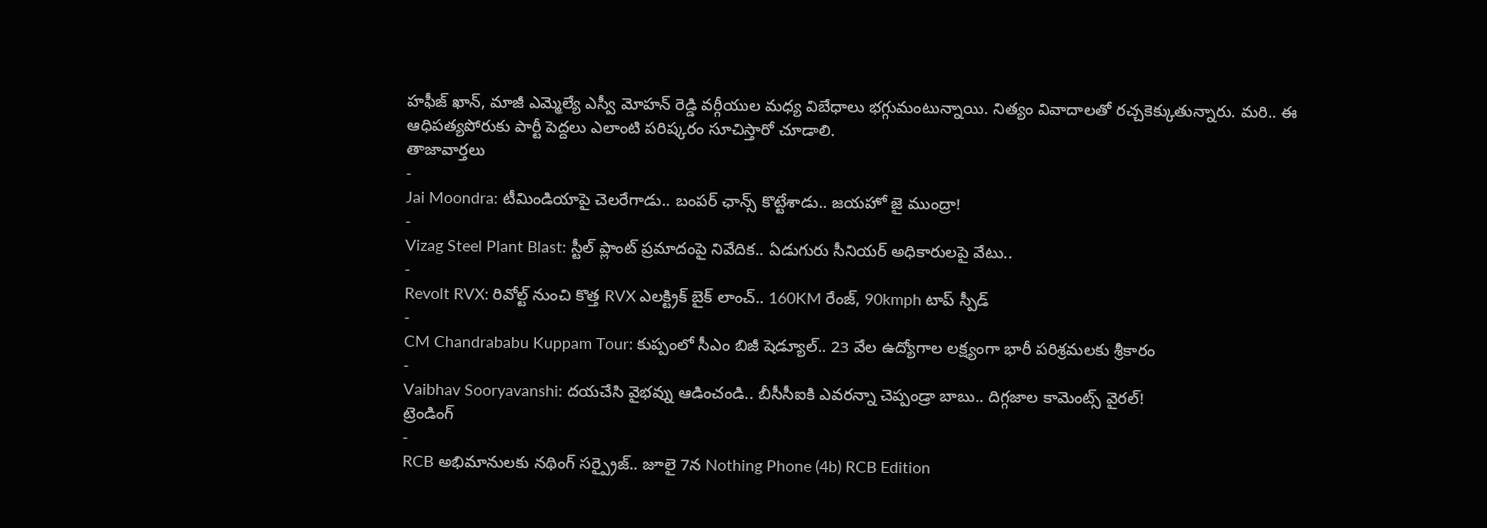హఫీజ్ ఖాన్, మాజీ ఎమ్మెల్యే ఎస్వీ మోహన్ రెడ్డి వర్గీయుల మధ్య విబేధాలు భగ్గుమంటున్నాయి. నిత్యం వివాదాలతో రచ్చకెక్కుతున్నారు. మరి.. ఈ ఆధిపత్యపోరుకు పార్టీ పెద్దలు ఎలాంటి పరిష్కరం సూచిస్తారో చూడాలి.
తాజావార్తలు
-
Jai Moondra: టీమిండియాపై చెలరేగాడు.. బంపర్ ఛాన్స్ కొట్టేశాడు.. జయహో జై ముంద్రా!
-
Vizag Steel Plant Blast: స్టీల్ ప్లాంట్ ప్రమాదంపై నివేదిక.. ఏడుగురు సీనియర్ అధికారులపై వేటు..
-
Revolt RVX: రివోల్ట్ నుంచి కొత్త RVX ఎలక్ట్రిక్ బైక్ లాంచ్.. 160KM రేంజ్, 90kmph టాప్ స్పీడ్
-
CM Chandrababu Kuppam Tour: కుప్పంలో సీఎం బిజీ షెడ్యూల్.. 23 వేల ఉద్యోగాల లక్ష్యంగా భారీ పరిశ్రమలకు శ్రీకారం
-
Vaibhav Sooryavanshi: దయచేసి వైభవ్ను ఆడించండి.. బీసీసీఐకి ఎవరన్నా చెప్పండ్రా బాబు.. దిగ్గజాల కామెంట్స్ వైరల్!
ట్రెండింగ్
-
RCB అభిమానులకు నథింగ్ సర్ప్రైజ్.. జూలై 7న Nothing Phone (4b) RCB Edition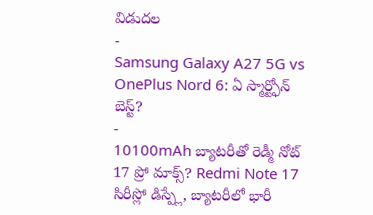విడుదల
-
Samsung Galaxy A27 5G vs OnePlus Nord 6: ఏ స్మార్ట్ఫోన్ బెస్ట్?
-
10100mAh బ్యాటరీతో రెడ్మీ నోట్ 17 ప్రో మాక్స్? Redmi Note 17 సిరీస్లో డిస్ప్లే, బ్యాటరీలో భారీ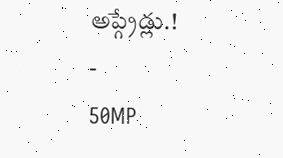అప్గ్రేడ్లు.!
-
50MP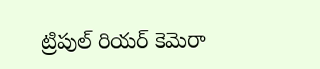ట్రిపుల్ రియర్ కెమెరా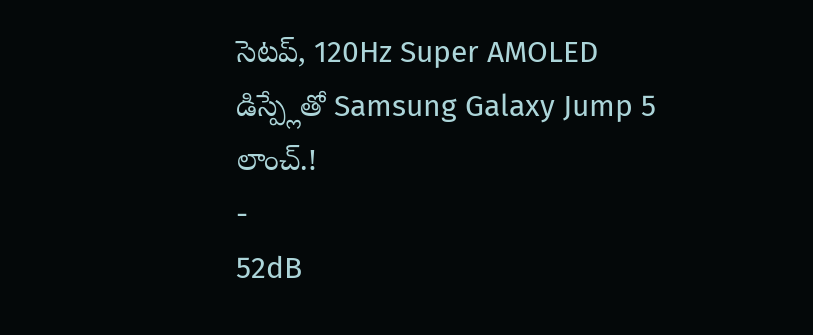సెటప్, 120Hz Super AMOLED డిస్ప్లేతో Samsung Galaxy Jump 5 లాంచ్.!
-
52dB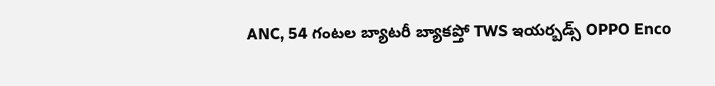ANC, 54 గంటల బ్యాటరీ బ్యాకప్తో TWS ఇయర్బడ్స్ OPPO Enco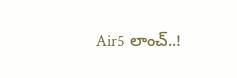Air5 లాంచ్..!